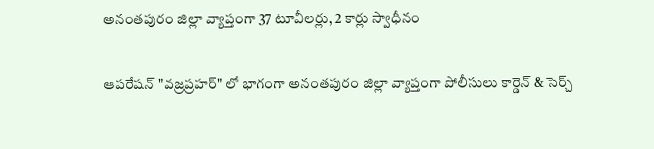అనంతపురం జిల్లా వ్యాప్తంగా 37 టూవీలర్లు, 2 కార్లు స్వాధీనం

ఆపరేషన్ "వజ్రప్రహర్" లో భాగంగా అనంతపురం జిల్లా వ్యాప్తంగా పోలీసులు కార్డెన్ & సెర్చ్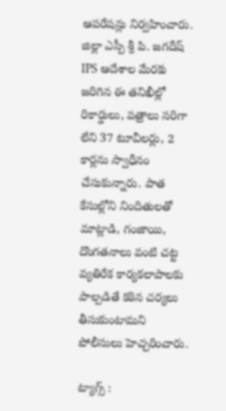ఆపరేషన్లు నిర్వహించారు. జిల్లా ఎస్పీ శ్రీ పి. జగదీష్ IPS ఆదేశాల మేరకు జరిగిన ఈ తనిఖీల్లో రికార్డులు, పత్రాలు సరిగా లేని 37 టూవీలర్లు, 2 కార్లను స్వాధీనం చేసుకున్నారు. పాత కేసుల్లోని నిందితులతో మాట్లాడి, గంజాయి, దొంగతనాలు వంటి చట్ట వ్యతిరేక కార్యకలాపాలకు పాల్పడితే కఠిన చర్యలు తీసుకుంటామని పోలీసులు హెచ్చరించారు.

ట్యాగ్స్ :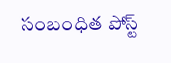సంబంధిత పోస్ట్